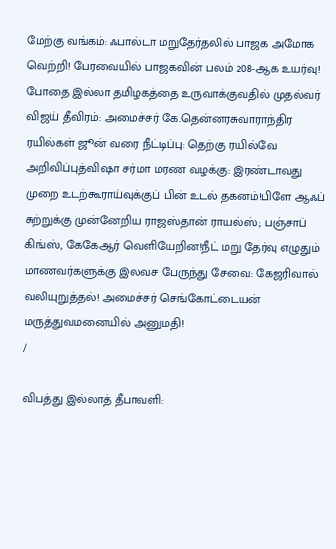மேற்கு வங்கம்: ஃபால்டா மறுதேர்தலில் பாஜக அமோக வெற்றி! பேரவையில் பாஜகவின் பலம் 208-ஆக உயர்வு! போதை இல்லா தமிழகத்தை உருவாக்குவதில் முதல்வர் விஜய் தீவிரம்: அமைச்சர் கே.தென்னரசுவாராந்திர ரயில்கள் ஜூன் வரை நீட்டிப்பு: தெற்கு ரயில்வே அறிவிப்புத்விஷா சர்மா மரண வழக்கு: இரண்டாவது முறை உடற்கூராய்வுக்குப் பின் உடல் தகனம்!பிளே ஆஃப் சுற்றுக்கு முன்னேறிய ராஜஸ்தான் ராயல்ஸ்; பஞ்சாப் கிங்ஸ், கேகேஆர் வெளியேறின!நீட் மறு தேர்வு எழுதும் மாணவர்களுக்கு இலவச பேருந்து சேவை: கேஜரிவால் வலியுறுத்தல்! அமைச்சர் செங்கோட்டையன் மருத்துவமனையில் அனுமதி!
/

விபத்து இல்லாத் தீபாவளி: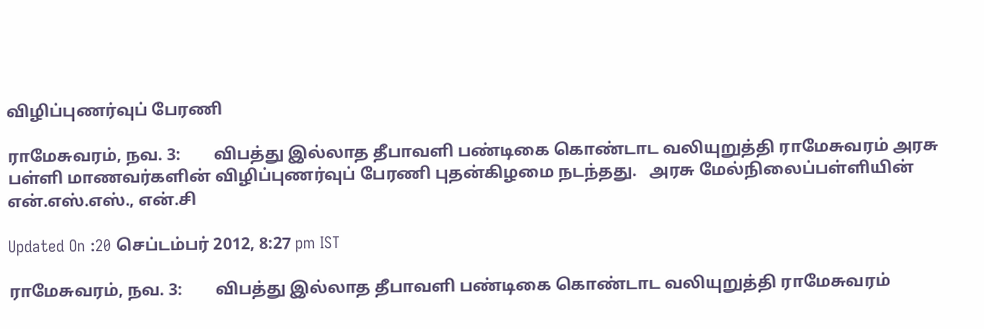விழிப்புணர்வுப் பேரணி

ராமேசுவரம், நவ. 3:        விபத்து இல்லாத தீபாவளி பண்டிகை கொண்டாட வலியுறுத்தி ராமேசுவரம் அரசு பள்ளி மாணவர்களின் விழிப்புணர்வுப் பேரணி புதன்கிழமை நடந்தது.   அரசு மேல்நிலைப்பள்ளியின் என்.எஸ்.எஸ்., என்.சி

Updated On :20 செப்டம்பர் 2012, 8:27 pm IST

ராமேசுவரம், நவ. 3:        விபத்து இல்லாத தீபாவளி பண்டிகை கொண்டாட வலியுறுத்தி ராமேசுவரம்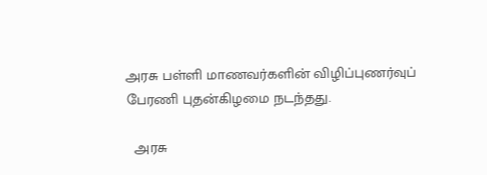அரசு பள்ளி மாணவர்களின் விழிப்புணர்வுப் பேரணி புதன்கிழமை நடந்தது.

  அரசு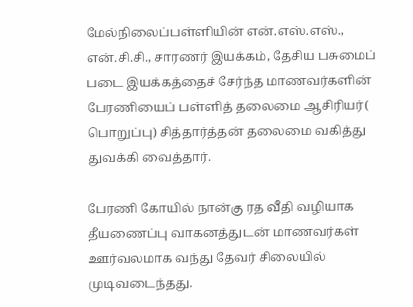மேல்நிலைப்பள்ளியின் என்.எஸ்.எஸ்., என்.சி.சி., சாரணர் இயக்கம், தேசிய பசுமைப் படை இயக்கத்தைச் சேர்ந்த மாணவர்களின் பேரணியைப் பள்ளித் தலைமை ஆசிரியர்( பொறுப்பு) சித்தார்த்தன் தலைமை வகித்து துவக்கி வைத்தார்.

பேரணி கோயில் நான்கு ரத வீதி வழியாக தீயணைப்பு வாகனத்துடன் மாணவர்கள் ஊர்வலமாக வந்து தேவர் சிலையில் முடிவடைந்தது.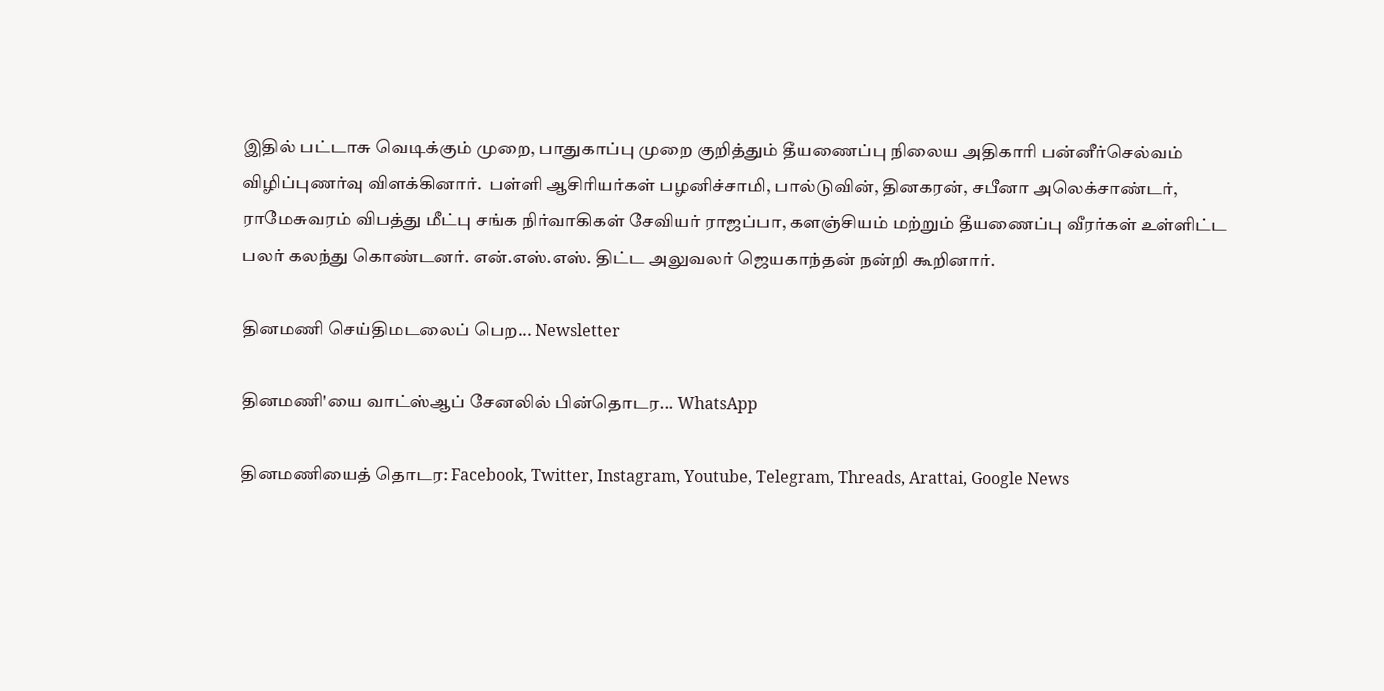இதில் பட்டாசு வெடிக்கும் முறை, பாதுகாப்பு முறை குறித்தும் தீயணைப்பு நிலைய அதிகாரி பன்னீர்செல்வம் விழிப்புணர்வு விளக்கினார்.  பள்ளி ஆசிரியர்கள் பழனிச்சாமி, பால்டுவின், தினகரன், சபீனா அலெக்சாண்டர், ராமேசுவரம் விபத்து மீட்பு சங்க நிர்வாகிகள் சேவியர் ராஜப்பா, களஞ்சியம் மற்றும் தீயணைப்பு வீரர்கள் உள்ளிட்ட பலர் கலந்து கொண்டனர். என்.எஸ்.எஸ். திட்ட அலுவலர் ஜெயகாந்தன் நன்றி கூறினார்.

தினமணி செய்திமடலைப் பெற... Newsletter

தினமணி'யை வாட்ஸ்ஆப் சேனலில் பின்தொடர... WhatsApp

தினமணியைத் தொடர: Facebook, Twitter, Instagram, Youtube, Telegram, Threads, Arattai, Google News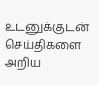உடனுக்குடன் செய்திகளை அறிய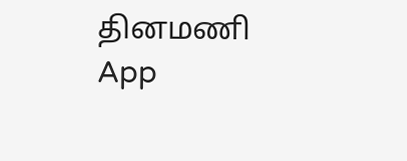தினமணி App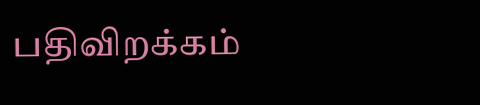பதிவிறக்கம்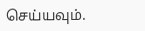செய்யவும்.